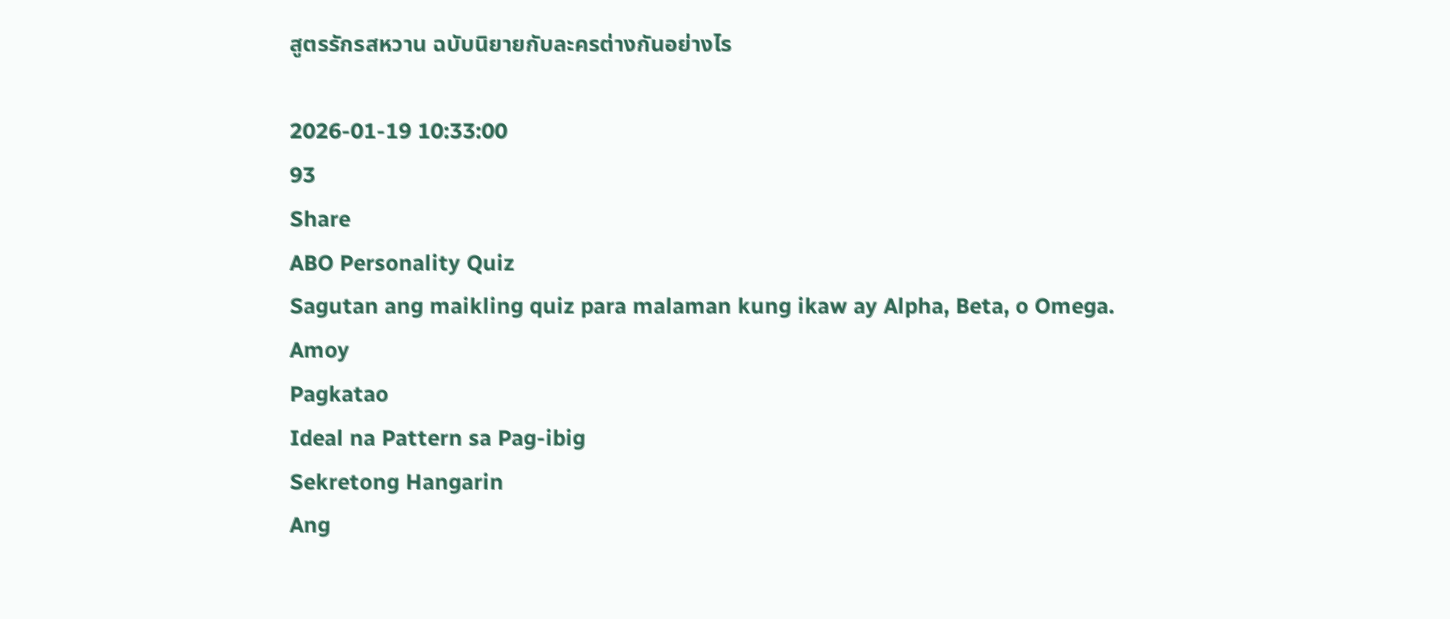สูตรรักรสหวาน ฉบับนิยายกับละครต่างกันอย่างไร

2026-01-19 10:33:00
93
Share
ABO Personality Quiz
Sagutan ang maikling quiz para malaman kung ikaw ay Alpha, Beta, o Omega.
Amoy
Pagkatao
Ideal na Pattern sa Pag-ibig
Sekretong Hangarin
Ang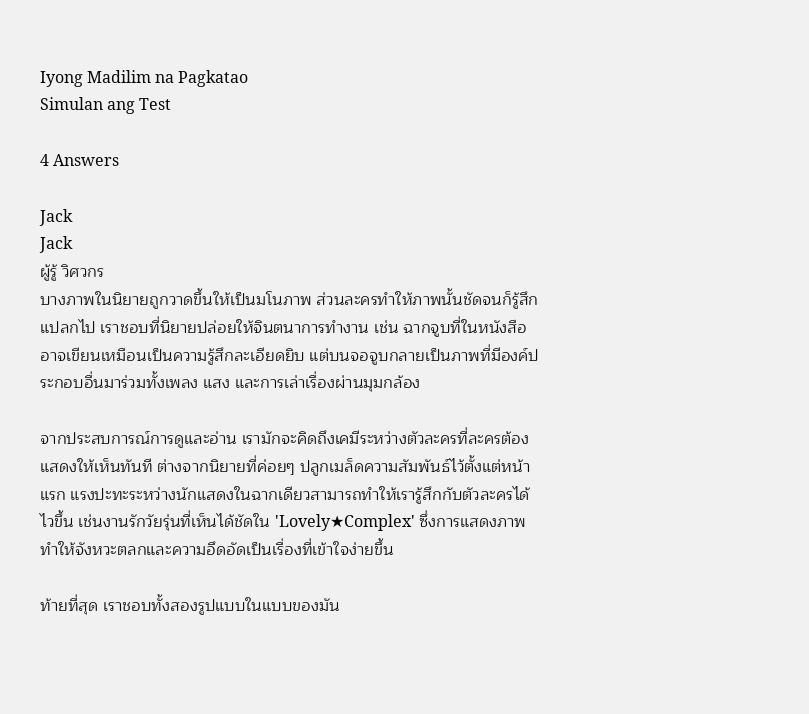Iyong Madilim na Pagkatao
Simulan ang Test

4 Answers

Jack
Jack
ผู้รู้ วิศวกร
บางภาพในนิยายถูกวาดขึ้นให้เป็นมโนภาพ ส่วนละครทำให้ภาพนั้นชัดจนก็รู้สึกแปลกไป เราชอบที่นิยายปล่อยให้จินตนาการทำงาน เช่น ฉากจูบที่ในหนังสืออาจเขียนเหมือนเป็นความรู้สึกละเอียดยิบ แต่บนจอจูบกลายเป็นภาพที่มีองค์ประกอบอื่นมาร่วมทั้งเพลง แสง และการเล่าเรื่องผ่านมุมกล้อง

จากประสบการณ์การดูและอ่าน เรามักจะคิดถึงเคมีระหว่างตัวละครที่ละครต้องแสดงให้เห็นทันที ต่างจากนิยายที่ค่อยๆ ปลูกเมล็ดความสัมพันธ์ไว้ตั้งแต่หน้าแรก แรงปะทะระหว่างนักแสดงในฉากเดียวสามารถทำให้เรารู้สึกกับตัวละครได้ไวขึ้น เช่นงานรักวัยรุ่นที่เห็นได้ชัดใน 'Lovely★Complex' ซึ่งการแสดงภาพทำให้จังหวะตลกและความอึดอัดเป็นเรื่องที่เข้าใจง่ายขึ้น

ท้ายที่สุด เราชอบทั้งสองรูปแบบในแบบของมัน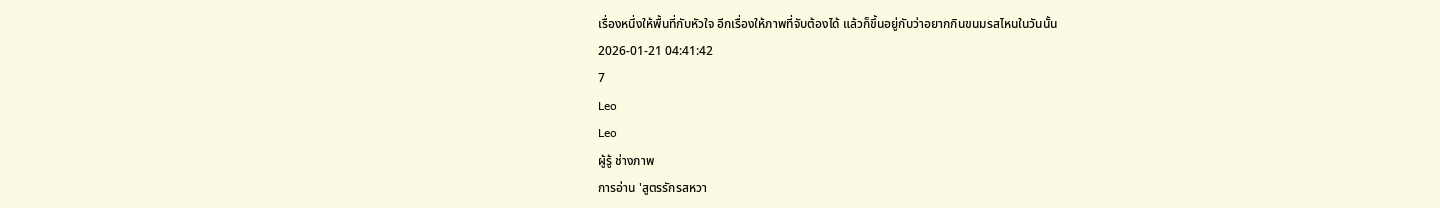เรื่องหนึ่งให้พื้นที่กับหัวใจ อีกเรื่องให้ภาพที่จับต้องได้ แล้วก็ขึ้นอยู่กับว่าอยากกินขนมรสไหนในวันนั้น
2026-01-21 04:41:42
7
Leo
Leo
ผู้รู้ ช่างภาพ
การอ่าน 'สูตรรักรสหวา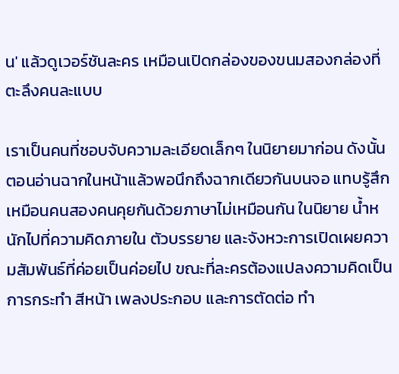น' แล้วดูเวอร์ชันละคร เหมือนเปิดกล่องของขนมสองกล่องที่ตะลึงคนละแบบ

เราเป็นคนที่ชอบจับความละเอียดเล็กๆ ในนิยายมาก่อน ดังนั้นตอนอ่านฉากในหน้าแล้วพอนึกถึงฉากเดียวกันบนจอ แทบรู้สึกเหมือนคนสองคนคุยกันด้วยภาษาไม่เหมือนกัน ในนิยาย น้ำหนักไปที่ความคิดภายใน ตัวบรรยาย และจังหวะการเปิดเผยความสัมพันธ์ที่ค่อยเป็นค่อยไป ขณะที่ละครต้องแปลงความคิดเป็นการกระทำ สีหน้า เพลงประกอบ และการตัดต่อ ทำ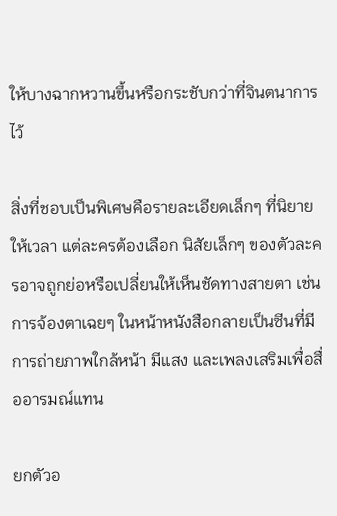ให้บางฉากหวานขึ้นหรือกระชับกว่าที่จินตนาการไว้

สิ่งที่ชอบเป็นพิเศษคือรายละเอียดเล็กๆ ที่นิยายให้เวลา แต่ละครต้องเลือก นิสัยเล็กๆ ของตัวละครอาจถูกย่อหรือเปลี่ยนให้เห็นชัดทางสายตา เช่น การจ้องตาเฉยๆ ในหน้าหนังสือกลายเป็นซีนที่มีการถ่ายภาพใกล้หน้า มีแสง และเพลงเสริมเพื่อสื่ออารมณ์แทน

ยกตัวอ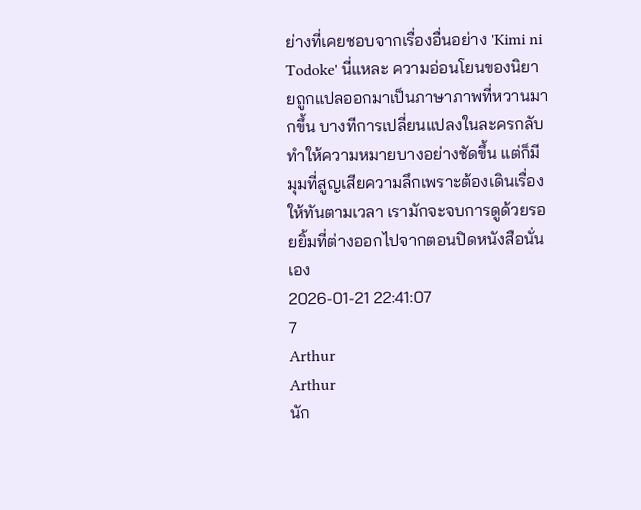ย่างที่เคยชอบจากเรื่องอื่นอย่าง 'Kimi ni Todoke' นี่แหละ ความอ่อนโยนของนิยายถูกแปลออกมาเป็นภาษาภาพที่หวานมากขึ้น บางทีการเปลี่ยนแปลงในละครกลับทำให้ความหมายบางอย่างชัดขึ้น แต่ก็มีมุมที่สูญเสียความลึกเพราะต้องเดินเรื่องให้ทันตามเวลา เรามักจะจบการดูด้วยรอยยิ้มที่ต่างออกไปจากตอนปิดหนังสือนั่นเอง
2026-01-21 22:41:07
7
Arthur
Arthur
นัก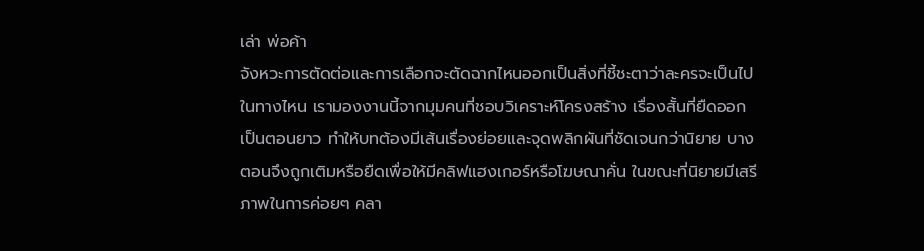เล่า พ่อค้า
จังหวะการตัดต่อและการเลือกจะตัดฉากไหนออกเป็นสิ่งที่ชี้ชะตาว่าละครจะเป็นไปในทางไหน เรามองงานนี้จากมุมคนที่ชอบวิเคราะห์โครงสร้าง เรื่องสั้นที่ยืดออกเป็นตอนยาว ทำให้บทต้องมีเส้นเรื่องย่อยและจุดพลิกผันที่ชัดเจนกว่านิยาย บางตอนจึงถูกเติมหรือยืดเพื่อให้มีคลิฟแฮงเกอร์หรือโฆษณาคั่น ในขณะที่นิยายมีเสรีภาพในการค่อยๆ คลา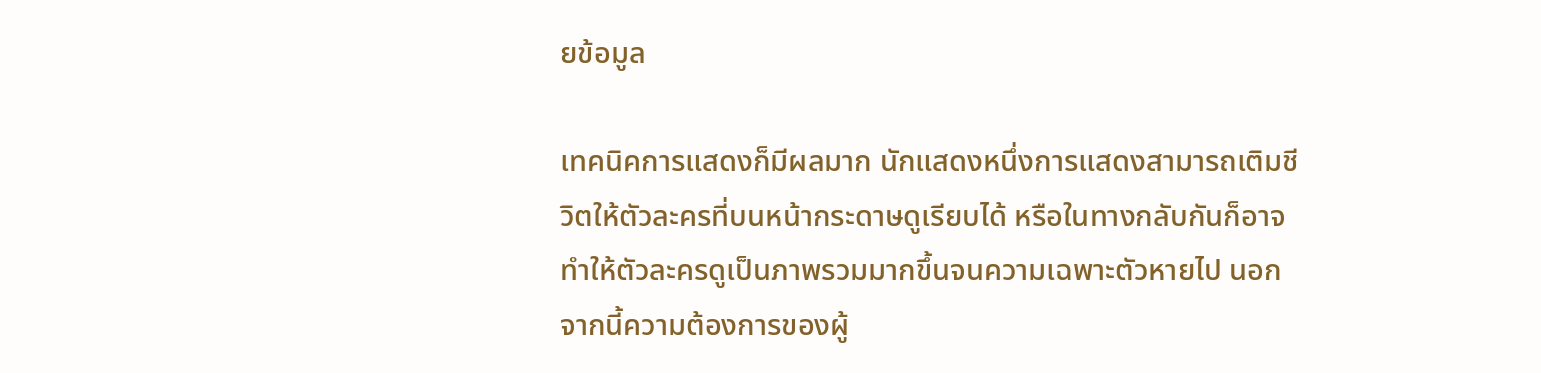ยข้อมูล

เทคนิคการแสดงก็มีผลมาก นักแสดงหนึ่งการแสดงสามารถเติมชีวิตให้ตัวละครที่บนหน้ากระดาษดูเรียบได้ หรือในทางกลับกันก็อาจทำให้ตัวละครดูเป็นภาพรวมมากขึ้นจนความเฉพาะตัวหายไป นอกจากนี้ความต้องการของผู้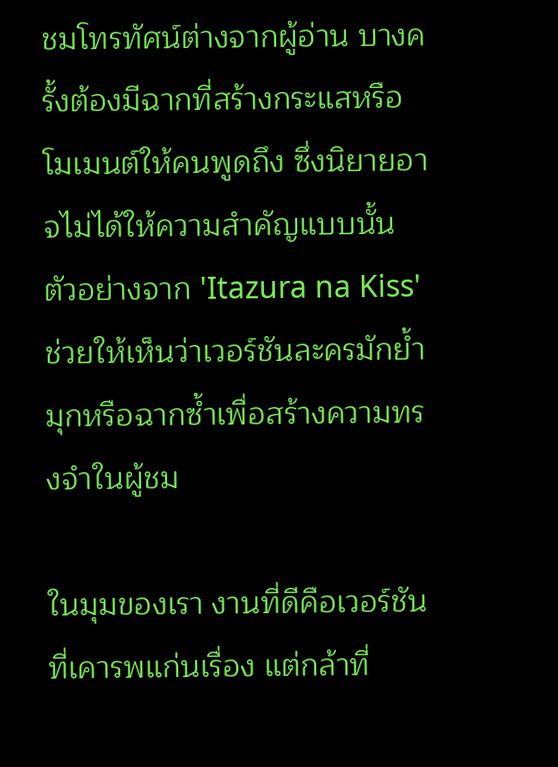ชมโทรทัศน์ต่างจากผู้อ่าน บางครั้งต้องมีฉากที่สร้างกระแสหรือโมเมนต์ให้คนพูดถึง ซึ่งนิยายอาจไม่ได้ให้ความสำคัญแบบนั้น ตัวอย่างจาก 'Itazura na Kiss' ช่วยให้เห็นว่าเวอร์ชันละครมักย้ำมุกหรือฉากซ้ำเพื่อสร้างความทรงจำในผู้ชม

ในมุมของเรา งานที่ดีคือเวอร์ชันที่เคารพแก่นเรื่อง แต่กล้าที่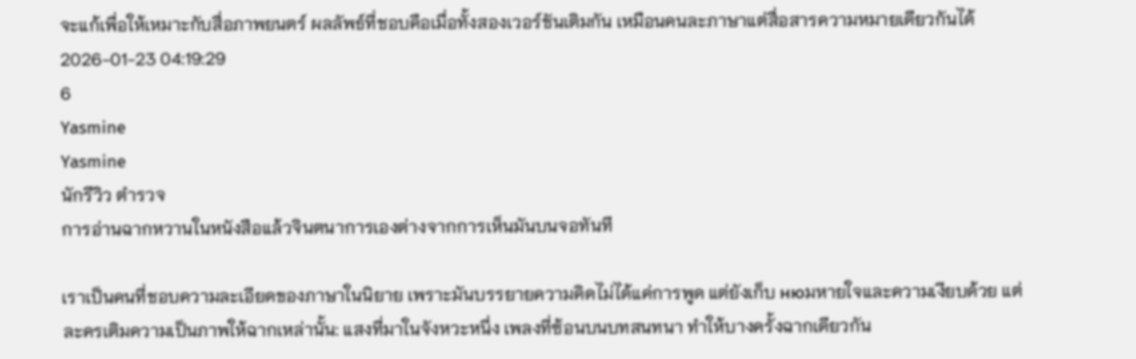จะแก้เพื่อให้เหมาะกับสื่อภาพยนตร์ ผลลัพธ์ที่ชอบคือเมื่อทั้งสองเวอร์ชันเติมกัน เหมือนคนละภาษาแต่สื่อสารความหมายเดียวกันได้
2026-01-23 04:19:29
6
Yasmine
Yasmine
นักรีวิว ตำรวจ
การอ่านฉากหวานในหนังสือแล้วจินตนาการเองต่างจากการเห็นมันบนจอทันที

เราเป็นคนที่ชอบความละเอียดของภาษาในนิยาย เพราะมันบรรยายความคิดไม่ได้แค่การพูด แต่ยังเก็บ нюมหายใจและความเงียบด้วย แต่ละครเติมความเป็นภาพให้ฉากเหล่านั้น: แสงที่มาในจังหวะหนึ่ง เพลงที่ซ้อนบนบทสนทนา ทำให้บางครั้งฉากเดียวกัน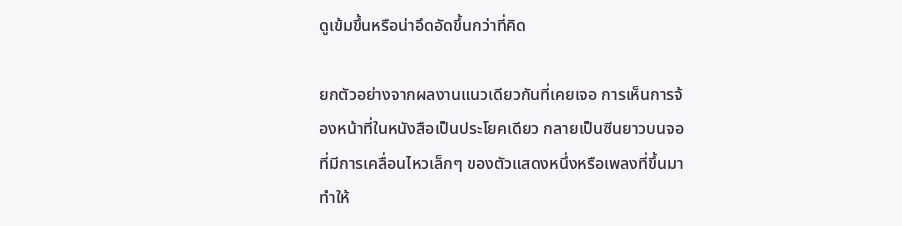ดูเข้มขึ้นหรือน่าอึดอัดขึ้นกว่าที่คิด

ยกตัวอย่างจากผลงานแนวเดียวกันที่เคยเจอ การเห็นการจ้องหน้าที่ในหนังสือเป็นประโยคเดียว กลายเป็นซีนยาวบนจอที่มีการเคลื่อนไหวเล็กๆ ของตัวแสดงหนึ่งหรือเพลงที่ขึ้นมา ทำให้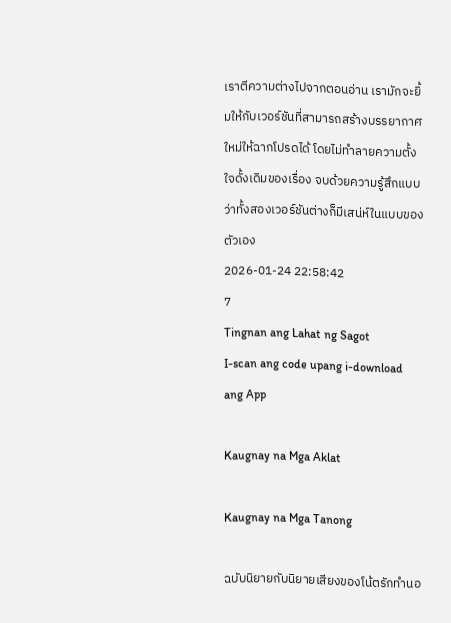เราตีความต่างไปจากตอนอ่าน เรามักจะยิ้มให้กับเวอร์ชันที่สามารถสร้างบรรยากาศใหม่ให้ฉากโปรดได้ โดยไม่ทำลายความตั้งใจดั้งเดิมของเรื่อง จบด้วยความรู้สึกแบบว่าทั้งสองเวอร์ชันต่างก็มีเสน่ห์ในแบบของตัวเอง
2026-01-24 22:58:42
7
Tingnan ang Lahat ng Sagot
I-scan ang code upang i-download ang App

Kaugnay na Mga Aklat

Kaugnay na Mga Tanong

ฉบับนิยายกับนิยายเสียงของโน้ตรักทำนอ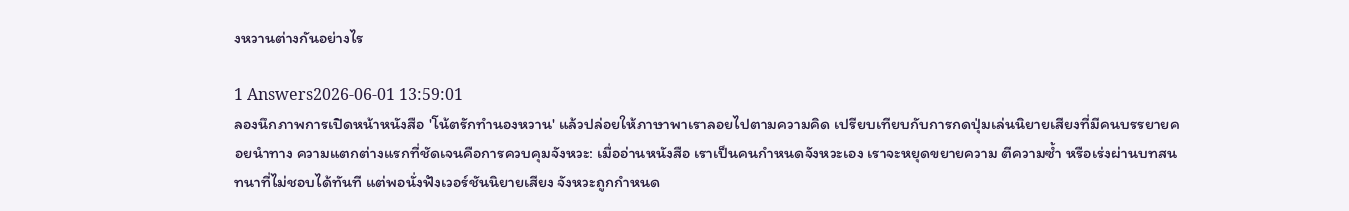งหวานต่างกันอย่างไร

1 Answers2026-06-01 13:59:01
ลองนึกภาพการเปิดหน้าหนังสือ 'โน้ตรักทำนองหวาน' แล้วปล่อยให้ภาษาพาเราลอยไปตามความคิด เปรียบเทียบกับการกดปุ่มเล่นนิยายเสียงที่มีคนบรรยายคอยนำทาง ความแตกต่างแรกที่ชัดเจนคือการควบคุมจังหวะ: เมื่ออ่านหนังสือ เราเป็นคนกำหนดจังหวะเอง เราจะหยุดขยายความ ตีความซ้ำ หรือเร่งผ่านบทสนทนาที่ไม่ชอบได้ทันที แต่พอนั่งฟังเวอร์ชันนิยายเสียง จังหวะถูกกำหนด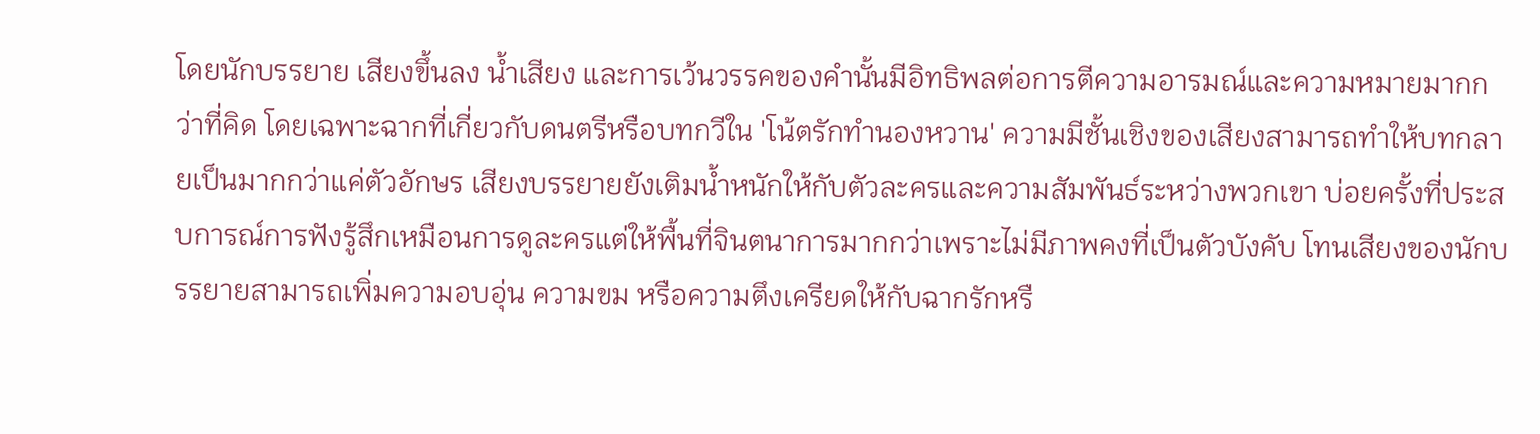โดยนักบรรยาย เสียงขึ้นลง น้ำเสียง และการเว้นวรรคของคำนั้นมีอิทธิพลต่อการตีความอารมณ์และความหมายมากกว่าที่คิด โดยเฉพาะฉากที่เกี่ยวกับดนตรีหรือบทกวีใน 'โน้ตรักทำนองหวาน' ความมีชั้นเชิงของเสียงสามารถทำให้บทกลายเป็นมากกว่าแค่ตัวอักษร เสียงบรรยายยังเติมน้ำหนักให้กับตัวละครและความสัมพันธ์ระหว่างพวกเขา บ่อยครั้งที่ประสบการณ์การฟังรู้สึกเหมือนการดูละครแต่ให้พื้นที่จินตนาการมากกว่าเพราะไม่มีภาพคงที่เป็นตัวบังคับ โทนเสียงของนักบรรยายสามารถเพิ่มความอบอุ่น ความขม หรือความตึงเครียดให้กับฉากรักหรื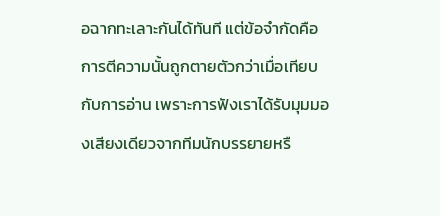อฉากทะเลาะกันได้ทันที แต่ข้อจำกัดคือการตีความนั้นถูกตายตัวกว่าเมื่อเทียบกับการอ่าน เพราะการฟังเราได้รับมุมมองเสียงเดียวจากทีมนักบรรยายหรื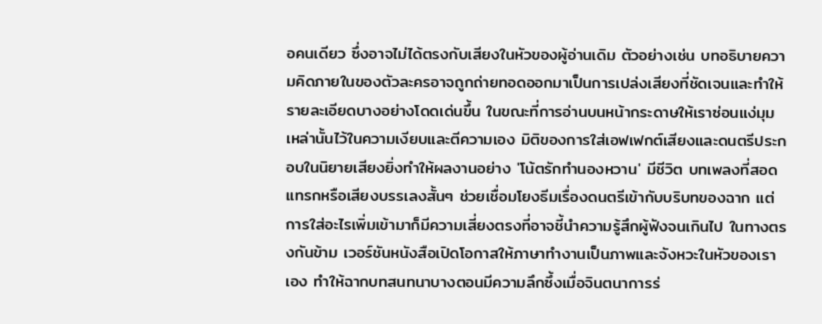อคนเดียว ซึ่งอาจไม่ได้ตรงกับเสียงในหัวของผู้อ่านเดิม ตัวอย่างเช่น บทอธิบายความคิดภายในของตัวละครอาจถูกถ่ายทอดออกมาเป็นการเปล่งเสียงที่ชัดเจนและทำให้รายละเอียดบางอย่างโดดเด่นขึ้น ในขณะที่การอ่านบนหน้ากระดาษให้เราซ่อนแง่มุมเหล่านั้นไว้ในความเงียบและตีความเอง มิติของการใส่เอฟเฟกต์เสียงและดนตรีประกอบในนิยายเสียงยิ่งทำให้ผลงานอย่าง 'โน้ตรักทำนองหวาน' มีชีวิต บทเพลงที่สอดแทรกหรือเสียงบรรเลงสั้นๆ ช่วยเชื่อมโยงธีมเรื่องดนตรีเข้ากับบริบทของฉาก แต่การใส่อะไรเพิ่มเข้ามาก็มีความเสี่ยงตรงที่อาจชี้นำความรู้สึกผู้ฟังจนเกินไป ในทางตรงกันข้าม เวอร์ชันหนังสือเปิดโอกาสให้ภาษาทำงานเป็นภาพและจังหวะในหัวของเราเอง ทำให้ฉากบทสนทนาบางตอนมีความลึกซึ้งเมื่อจินตนาการร่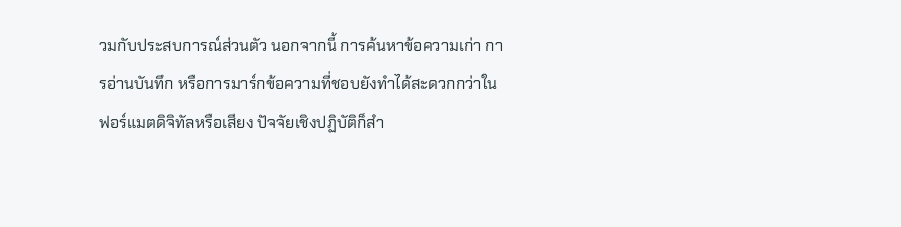วมกับประสบการณ์ส่วนตัว นอกจากนี้ การค้นหาข้อความเก่า การอ่านบันทึก หรือการมาร์กข้อความที่ชอบยังทำได้สะดวกกว่าในฟอร์แมตดิจิทัลหรือเสียง ปัจจัยเชิงปฏิบัติก็สำ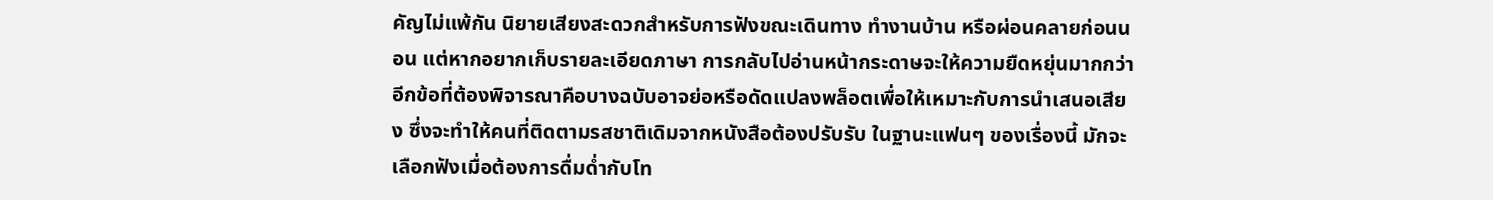คัญไม่แพ้กัน นิยายเสียงสะดวกสำหรับการฟังขณะเดินทาง ทำงานบ้าน หรือผ่อนคลายก่อนนอน แต่หากอยากเก็บรายละเอียดภาษา การกลับไปอ่านหน้ากระดาษจะให้ความยืดหยุ่นมากกว่า อีกข้อที่ต้องพิจารณาคือบางฉบับอาจย่อหรือดัดแปลงพล็อตเพื่อให้เหมาะกับการนำเสนอเสียง ซึ่งจะทำให้คนที่ติดตามรสชาติเดิมจากหนังสือต้องปรับรับ ในฐานะแฟนๆ ของเรื่องนี้ มักจะเลือกฟังเมื่อต้องการดื่มด่ำกับโท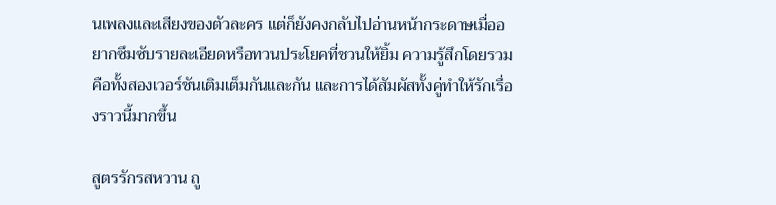นเพลงและเสียงของตัวละคร แต่ก็ยังคงกลับไปอ่านหน้ากระดาษเมื่ออยากซึมซับรายละเอียดหรือทวนประโยคที่ชวนให้ยิ้ม ความรู้สึกโดยรวมคือทั้งสองเวอร์ชันเติมเต็มกันและกัน และการได้สัมผัสทั้งคู่ทำให้รักเรื่องราวนี้มากขึ้น

สูตรรักรสหวาน ถู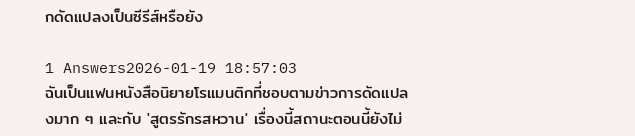กดัดแปลงเป็นซีรีส์หรือยัง

1 Answers2026-01-19 18:57:03
ฉันเป็นแฟนหนังสือนิยายโรแมนติกที่ชอบตามข่าวการดัดแปลงมาก ๆ และกับ 'สูตรรักรสหวาน' เรื่องนี้สถานะตอนนี้ยังไม่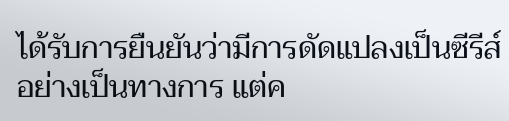ได้รับการยืนยันว่ามีการดัดแปลงเป็นซีรีส์อย่างเป็นทางการ แต่ค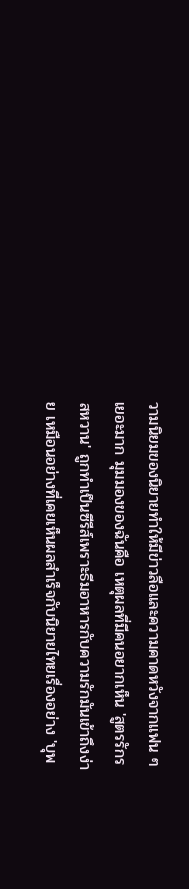วามนิยมของนิยายทำให้มีข่าวลือและความคาดหวังจากแฟน ๆ เยอะมาก มุมมองของฉันคือ เหตุผลที่มีคนอยากเห็น 'สูตรรักรสหวาน' ถูกทำเป็นซีรีส์เพราะธีมอาหารกับความรักมันเข้าถึงง่าย เหมือนอย่างที่เคยเห็นผลสำเร็จกับนิยายไทยเรื่องอย่าง 'บุพ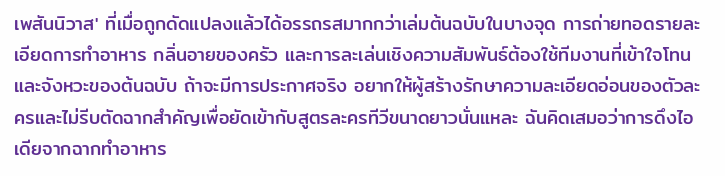เพสันนิวาส' ที่เมื่อถูกดัดแปลงแล้วได้อรรถรสมากกว่าเล่มต้นฉบับในบางจุด การถ่ายทอดรายละเอียดการทำอาหาร กลิ่นอายของครัว และการละเล่นเชิงความสัมพันธ์ต้องใช้ทีมงานที่เข้าใจโทนและจังหวะของต้นฉบับ ถ้าจะมีการประกาศจริง อยากให้ผู้สร้างรักษาความละเอียดอ่อนของตัวละครและไม่รีบตัดฉากสำคัญเพื่อยัดเข้ากับสูตรละครทีวีขนาดยาวนั่นแหละ ฉันคิดเสมอว่าการดึงไอเดียจากฉากทำอาหาร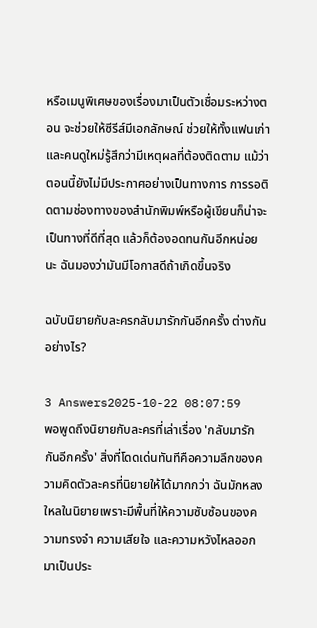หรือเมนูพิเศษของเรื่องมาเป็นตัวเชื่อมระหว่างตอน จะช่วยให้ซีรีส์มีเอกลักษณ์ ช่วยให้ทั้งแฟนเก่าและคนดูใหม่รู้สึกว่ามีเหตุผลที่ต้องติดตาม แม้ว่าตอนนี้ยังไม่มีประกาศอย่างเป็นทางการ การรอติดตามช่องทางของสำนักพิมพ์หรือผู้เขียนก็น่าจะเป็นทางที่ดีที่สุด แล้วก็ต้องอดทนกันอีกหน่อยนะ ฉันมองว่ามันมีโอกาสดีถ้าเกิดขึ้นจริง

ฉบับนิยายกับละครกลับมารักกันอีกครั้ง ต่างกันอย่างไร?

3 Answers2025-10-22 08:07:59
พอพูดถึงนิยายกับละครที่เล่าเรื่อง 'กลับมารักกันอีกครั้ง' สิ่งที่โดดเด่นทันทีคือความลึกของความคิดตัวละครที่นิยายให้ได้มากกว่า ฉันมักหลงใหลในนิยายเพราะมีพื้นที่ให้ความซับซ้อนของความทรงจำ ความเสียใจ และความหวังไหลออกมาเป็นประ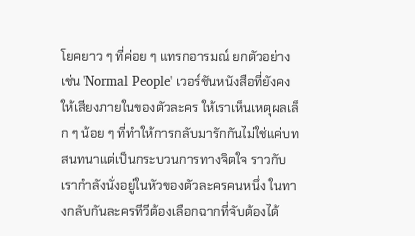โยคยาว ๆ ที่ค่อย ๆ แทรกอารมณ์ ยกตัวอย่างเช่น 'Normal People' เวอร์ชันหนังสือที่ยังคงให้เสียงภายในของตัวละคร ให้เราเห็นเหตุผลเล็ก ๆ น้อย ๆ ที่ทำให้การกลับมารักกันไม่ใช่แค่บทสนทนาแต่เป็นกระบวนการทางจิตใจ ราวกับเรากำลังนั่งอยู่ในหัวของตัวละครคนหนึ่ง ในทางกลับกันละครทีวีต้องเลือกฉากที่จับต้องได้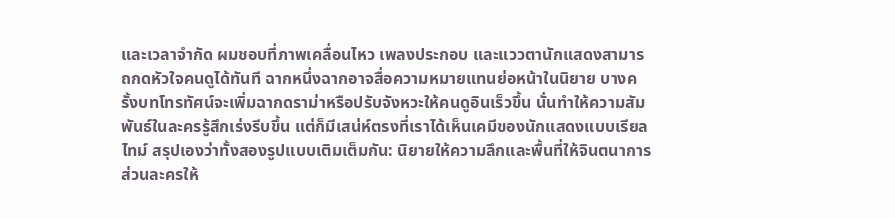และเวลาจำกัด ผมชอบที่ภาพเคลื่อนไหว เพลงประกอบ และแววตานักแสดงสามารถกดหัวใจคนดูได้ทันที ฉากหนึ่งฉากอาจสื่อความหมายแทนย่อหน้าในนิยาย บางครั้งบทโทรทัศน์จะเพิ่มฉากดราม่าหรือปรับจังหวะให้คนดูอินเร็วขึ้น นั่นทำให้ความสัมพันธ์ในละครรู้สึกเร่งรีบขึ้น แต่ก็มีเสน่ห์ตรงที่เราได้เห็นเคมีของนักแสดงแบบเรียลไทม์ สรุปเองว่าทั้งสองรูปแบบเติมเต็มกัน: นิยายให้ความลึกและพื้นที่ให้จินตนาการ ส่วนละครให้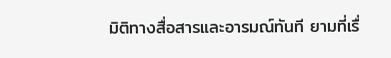มิติทางสื่อสารและอารมณ์ทันที ยามที่เรื่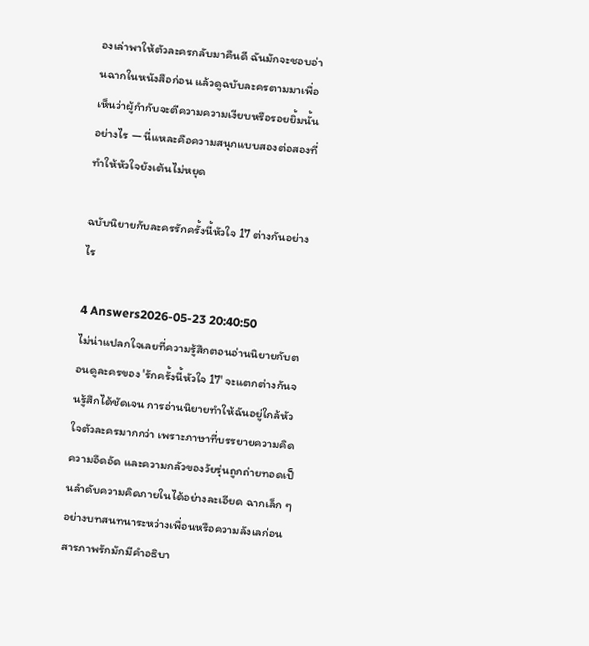องเล่าพาให้ตัวละครกลับมาคืนดี ฉันมักจะชอบอ่านฉากในหนังสือก่อน แล้วดูฉบับละครตามมาเพื่อเห็นว่าผู้กำกับจะตีความความเงียบหรือรอยยิ้มนั้นอย่างไร — นี่แหละคือความสนุกแบบสองต่อสองที่ทำให้หัวใจยังเต้นไม่หยุด

ฉบับนิยายกับละครรักครั้งนี้หัวใจ 17 ต่างกันอย่างไร

4 Answers2026-05-23 20:40:50
ไม่น่าแปลกใจเลยที่ความรู้สึกตอนอ่านนิยายกับตอนดูละครของ 'รักครั้งนี้หัวใจ 17' จะแตกต่างกันจนรู้สึกได้ชัดเจน การอ่านนิยายทำให้ฉันอยู่ใกล้หัวใจตัวละครมากกว่า เพราะภาษาที่บรรยายความคิด ความอึดอัด และความกลัวของวัยรุ่นถูกถ่ายทอดเป็นลำดับความคิดภายในได้อย่างละเอียด ฉากเล็ก ๆ อย่างบทสนทนาระหว่างเพื่อนหรือความลังเลก่อนสารภาพรักมักมีคำอธิบา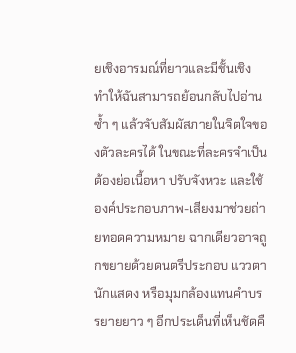ยเชิงอารมณ์ที่ยาวและมีชั้นเชิง ทำให้ฉันสามารถย้อนกลับไปอ่านซ้ำ ๆ แล้วจับสัมผัสภายในจิตใจของตัวละครได้ ในขณะที่ละครจำเป็นต้องย่อเนื้อหา ปรับจังหวะ และใช้องค์ประกอบภาพ-เสียงมาช่วยถ่ายทอดความหมาย ฉากเดียวอาจถูกขยายด้วยดนตรีประกอบ แววตานักแสดง หรือมุมกล้องแทนคำบรรยายยาว ๆ อีกประเด็นที่เห็นชัดคื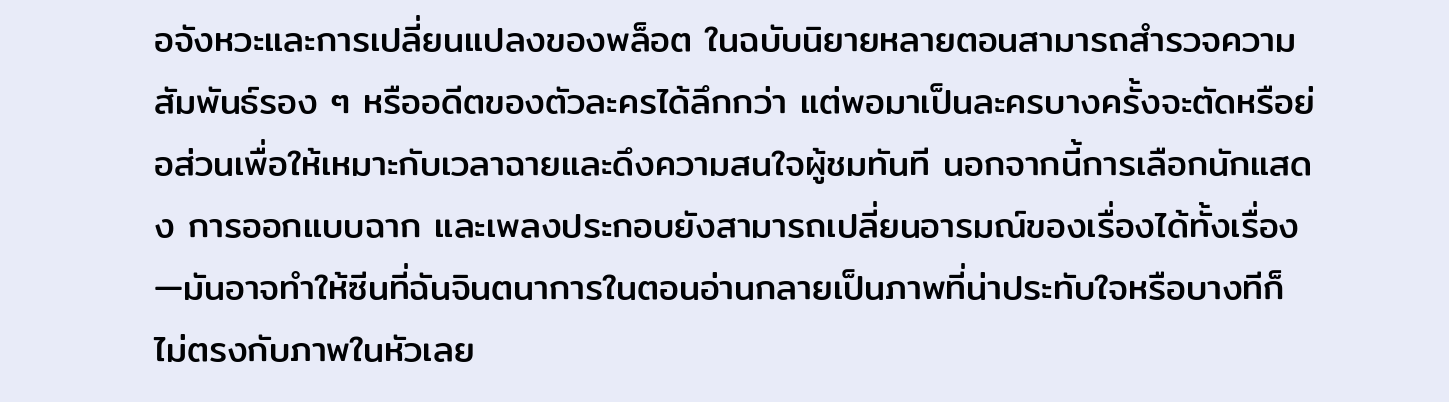อจังหวะและการเปลี่ยนแปลงของพล็อต ในฉบับนิยายหลายตอนสามารถสำรวจความสัมพันธ์รอง ๆ หรืออดีตของตัวละครได้ลึกกว่า แต่พอมาเป็นละครบางครั้งจะตัดหรือย่อส่วนเพื่อให้เหมาะกับเวลาฉายและดึงความสนใจผู้ชมทันที นอกจากนี้การเลือกนักแสดง การออกแบบฉาก และเพลงประกอบยังสามารถเปลี่ยนอารมณ์ของเรื่องได้ทั้งเรื่อง—มันอาจทำให้ซีนที่ฉันจินตนาการในตอนอ่านกลายเป็นภาพที่น่าประทับใจหรือบางทีก็ไม่ตรงกับภาพในหัวเลย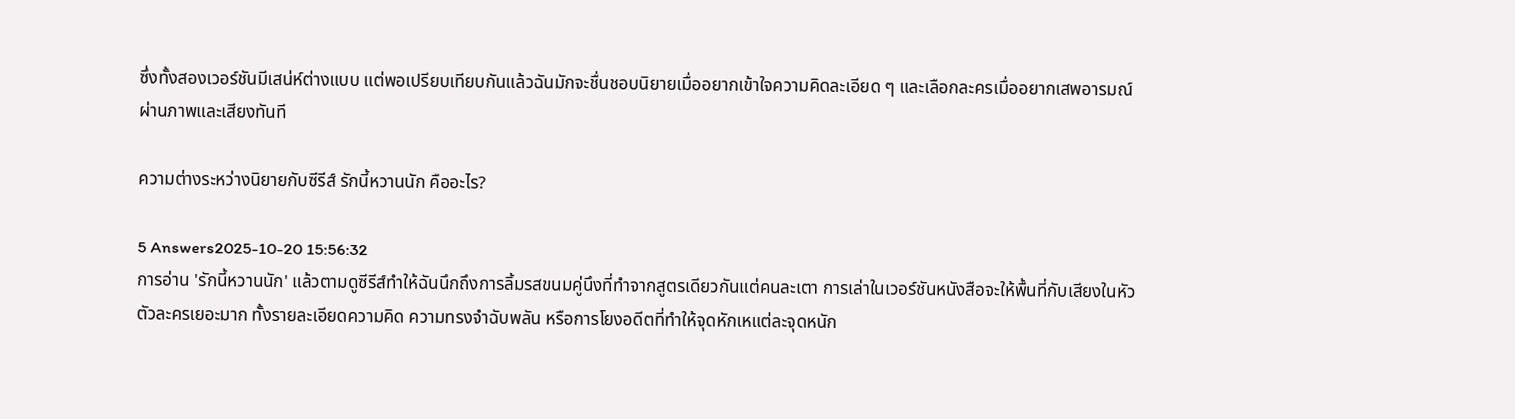ซึ่งทั้งสองเวอร์ชันมีเสน่ห์ต่างแบบ แต่พอเปรียบเทียบกันแล้วฉันมักจะชื่นชอบนิยายเมื่ออยากเข้าใจความคิดละเอียด ๆ และเลือกละครเมื่ออยากเสพอารมณ์ผ่านภาพและเสียงทันที

ความต่างระหว่างนิยายกับซีรีส์ รักนี้หวานนัก คืออะไร?

5 Answers2025-10-20 15:56:32
การอ่าน 'รักนี้หวานนัก' แล้วตามดูซีรีส์ทำให้ฉันนึกถึงการลิ้มรสขนมคู่นึงที่ทำจากสูตรเดียวกันแต่คนละเตา การเล่าในเวอร์ชันหนังสือจะให้พื้นที่กับเสียงในหัวตัวละครเยอะมาก ทั้งรายละเอียดความคิด ความทรงจำฉับพลัน หรือการโยงอดีตที่ทำให้จุดหักเหแต่ละจุดหนัก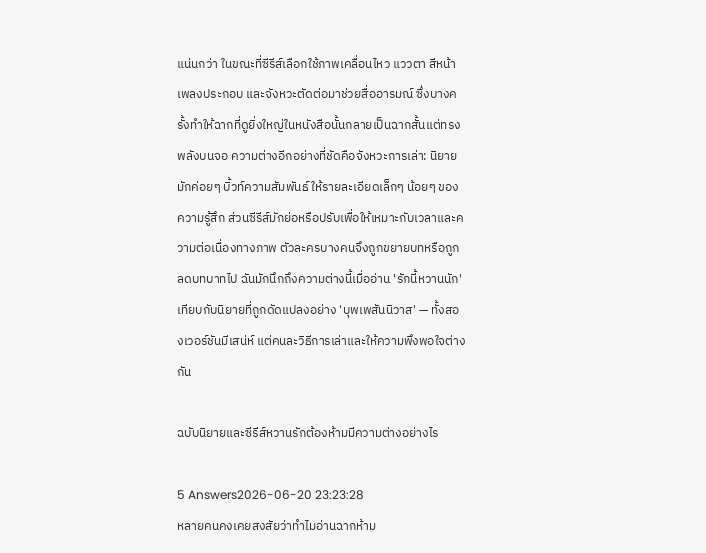แน่นกว่า ในขณะที่ซีรีส์เลือกใช้ภาพเคลื่อนไหว แววตา สีหน้า เพลงประกอบ และจังหวะตัดต่อมาช่วยสื่ออารมณ์ ซึ่งบางครั้งทำให้ฉากที่ดูยิ่งใหญ่ในหนังสือนั้นกลายเป็นฉากสั้นแต่ทรงพลังบนจอ ความต่างอีกอย่างที่ชัดคือจังหวะการเล่า: นิยายมักค่อยๆ บิ้วท์ความสัมพันธ์ ให้รายละเอียดเล็กๆ น้อยๆ ของความรู้สึก ส่วนซีรีส์มักย่อหรือปรับเพื่อให้เหมาะกับเวลาและความต่อเนื่องทางภาพ ตัวละครบางคนจึงถูกขยายบทหรือถูกลดบทบาทไป ฉันมักนึกถึงความต่างนี้เมื่ออ่าน 'รักนี้หวานนัก' เทียบกับนิยายที่ถูกดัดแปลงอย่าง 'บุพเพสันนิวาส' — ทั้งสองเวอร์ชันมีเสน่ห์ แต่คนละวิธีการเล่าและให้ความพึงพอใจต่างกัน

ฉบับนิยายและซีรีส์หวานรักต้องห้ามมีความต่างอย่างไร

5 Answers2026-06-20 23:23:28
หลายคนคงเคยสงสัยว่าทำไมอ่านฉากห้าม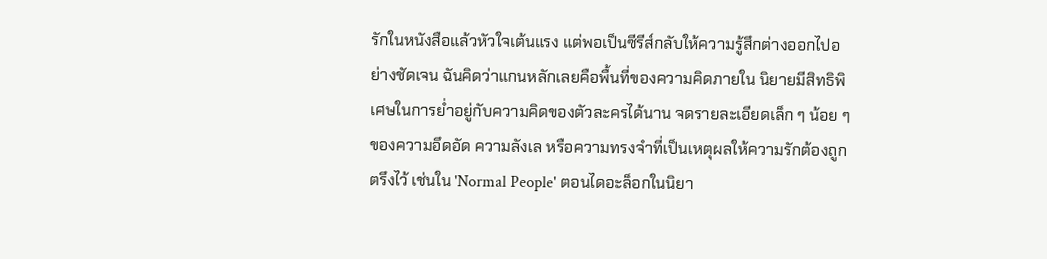รักในหนังสือแล้วหัวใจเต้นแรง แต่พอเป็นซีรีส์กลับให้ความรู้สึกต่างออกไปอย่างชัดเจน ฉันคิดว่าแกนหลักเลยคือพื้นที่ของความคิดภายใน นิยายมีสิทธิพิเศษในการย่ำอยู่กับความคิดของตัวละครได้นาน จดรายละเอียดเล็ก ๆ น้อย ๆ ของความอึดอัด ความลังเล หรือความทรงจำที่เป็นเหตุผลให้ความรักต้องถูกตรึงไว้ เช่นใน 'Normal People' ตอนไดอะล็อกในนิยา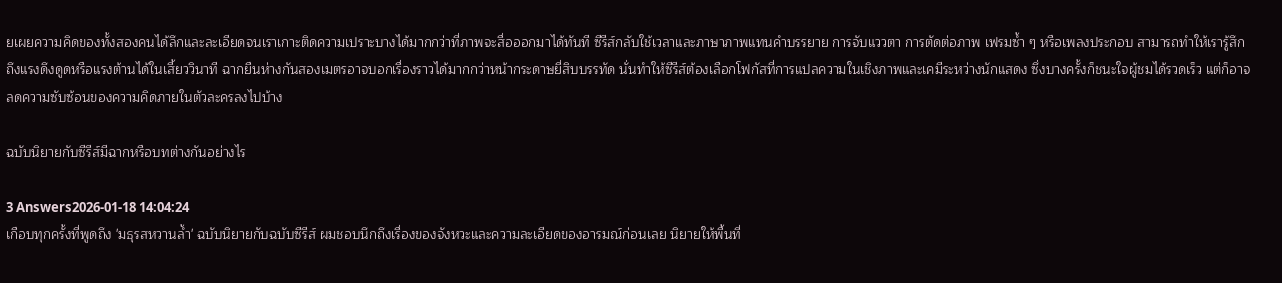ยเผยความคิดของทั้งสองคนได้ลึกและละเอียดจนเราเกาะติดความเปราะบางได้มากกว่าที่ภาพจะสื่อออกมาได้ทันที ซีรีส์กลับใช้เวลาและภาษาภาพแทนคำบรรยาย การจับแววตา การตัดต่อภาพ เฟรมซ้ำ ๆ หรือเพลงประกอบ สามารถทำให้เรารู้สึกถึงแรงดึงดูดหรือแรงต้านได้ในเสี้ยววินาที ฉากยืนห่างกันสองเมตรอาจบอกเรื่องราวได้มากกว่าหน้ากระดาษยี่สิบบรรทัด นั่นทำให้ซีรีส์ต้องเลือกโฟกัสที่การแปลความในเชิงภาพและเคมีระหว่างนักแสดง ซึ่งบางครั้งก็ชนะใจผู้ชมได้รวดเร็ว แต่ก็อาจลดความซับซ้อนของความคิดภายในตัวละครลงไปบ้าง

ฉบับนิยายกับซีรีส์มีฉากหรือบทต่างกันอย่างไร

3 Answers2026-01-18 14:04:24
เกือบทุกครั้งที่พูดถึง 'มธุรสหวานล้ำ' ฉบับนิยายกับฉบับซีรีส์ ผมชอบนึกถึงเรื่องของจังหวะและความละเอียดของอารมณ์ก่อนเลย นิยายให้พื้นที่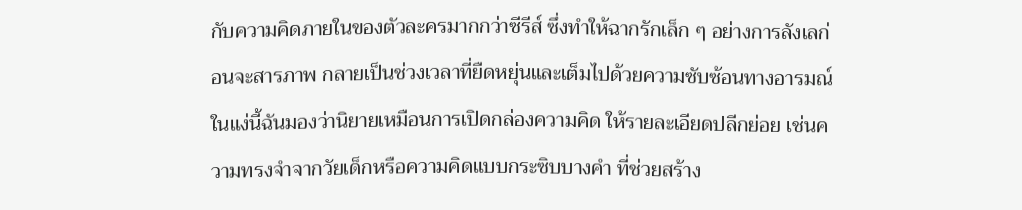กับความคิดภายในของตัวละครมากกว่าซีรีส์ ซึ่งทำให้ฉากรักเล็ก ๆ อย่างการลังเลก่อนจะสารภาพ กลายเป็นช่วงเวลาที่ยืดหยุ่นและเต็มไปด้วยความซับซ้อนทางอารมณ์ ในแง่นี้ฉันมองว่านิยายเหมือนการเปิดกล่องความคิด ให้รายละเอียดปลีกย่อย เช่นความทรงจำจากวัยเด็กหรือความคิดแบบกระซิบบางคำ ที่ช่วยสร้าง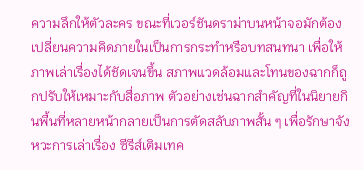ความลึกให้ตัวละคร ขณะที่เวอร์ชันดราม่าบนหน้าจอมักต้องเปลี่ยนความคิดภายในเป็นการกระทำหรือบทสนทนา เพื่อให้ภาพเล่าเรื่องได้ชัดเจนขึ้น สภาพแวดล้อมและโทนของฉากก็ถูกปรับให้เหมาะกับสื่อภาพ ตัวอย่างเช่นฉากสำคัญที่ในนิยายกินพื้นที่หลายหน้ากลายเป็นการตัดสลับภาพสั้น ๆ เพื่อรักษาจังหวะการเล่าเรื่อง ซีรีส์เติมเทค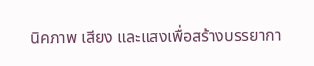นิคภาพ เสียง และแสงเพื่อสร้างบรรยากา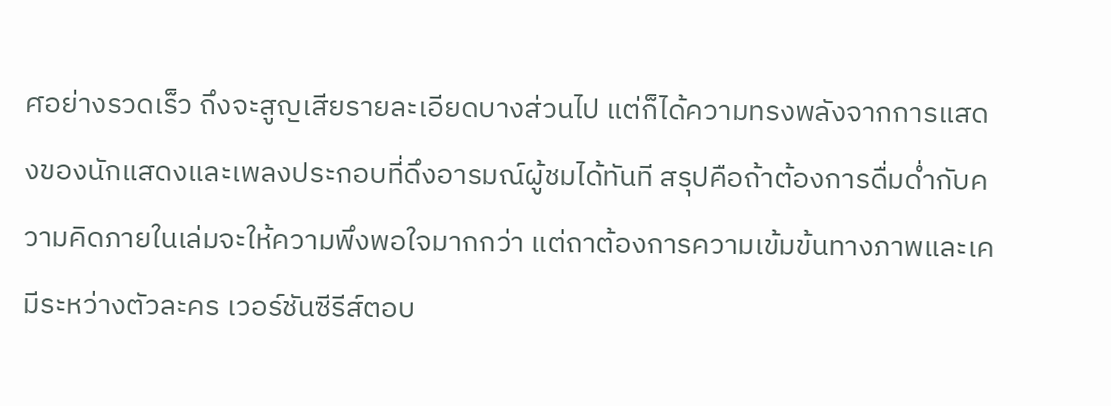ศอย่างรวดเร็ว ถึงจะสูญเสียรายละเอียดบางส่วนไป แต่ก็ได้ความทรงพลังจากการแสดงของนักแสดงและเพลงประกอบที่ดึงอารมณ์ผู้ชมได้ทันที สรุปคือถ้าต้องการดื่มด่ำกับความคิดภายในเล่มจะให้ความพึงพอใจมากกว่า แต่ถาต้องการความเข้มข้นทางภาพและเคมีระหว่างตัวละคร เวอร์ชันซีรีส์ตอบ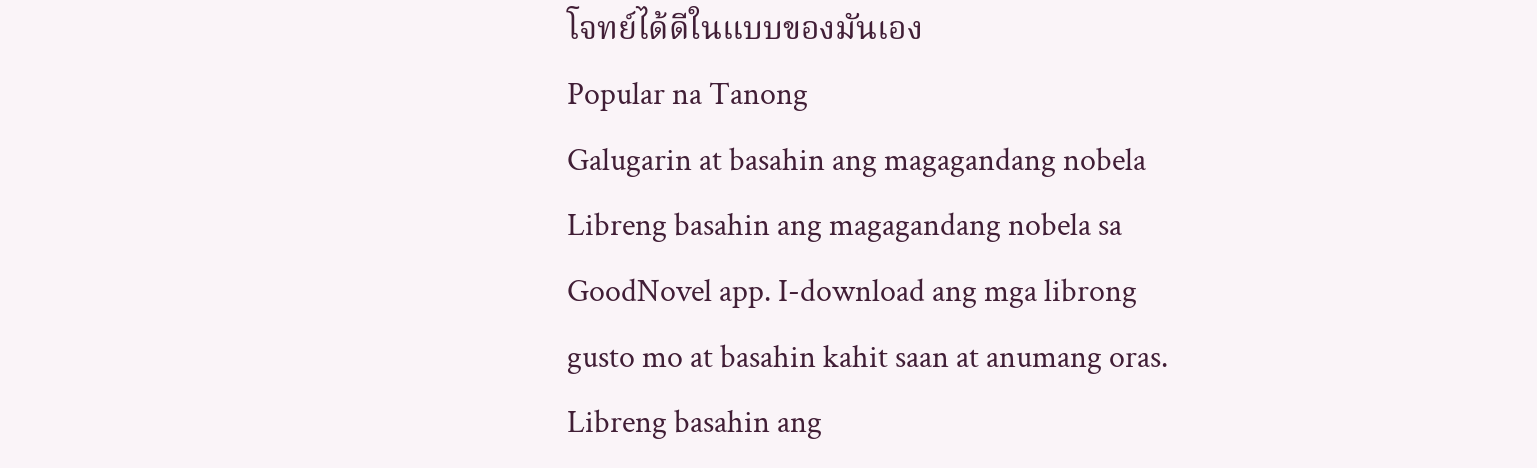โจทย์ได้ดีในแบบของมันเอง
Popular na Tanong
Galugarin at basahin ang magagandang nobela
Libreng basahin ang magagandang nobela sa GoodNovel app. I-download ang mga librong gusto mo at basahin kahit saan at anumang oras.
Libreng basahin ang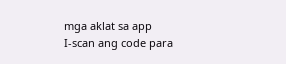mga aklat sa app
I-scan ang code para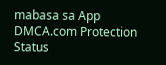mabasa sa App
DMCA.com Protection Status